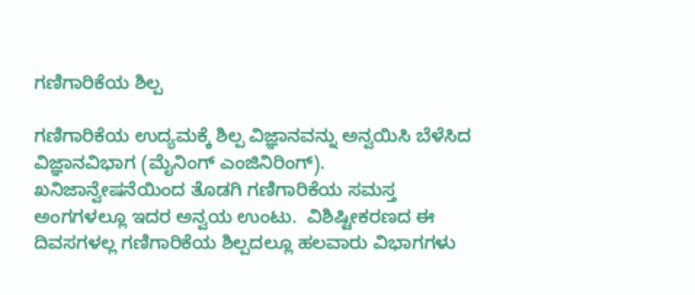ಗಣಿಗಾರಿಕೆಯ ಶಿಲ್ಪ

ಗಣಿಗಾರಿಕೆಯ ಉದ್ಯಮಕ್ಕೆ ಶಿಲ್ಪ ವಿಜ್ಞಾನವನ್ನು ಅನ್ವಯಿಸಿ ಬೆಳೆಸಿದ ವಿಜ್ಞಾನವಿಭಾಗ (ಮೈನಿಂಗ್ ಎಂಜಿನಿರಿಂಗ್).  ಖನಿಜಾನ್ವೇಷನೆಯಿಂದ ತೊಡಗಿ ಗಣಿಗಾರಿಕೆಯ ಸಮಸ್ತ ಅಂಗಗಳಲ್ಲೂ ಇದರ ಅನ್ವಯ ಉಂಟು.  ವಿಶಿಷ್ಟೀಕರಣದ ಈ ದಿವಸಗಳಲ್ಲ ಗಣಿಗಾರಿಕೆಯ ಶಿಲ್ಪದಲ್ಲೂ ಹಲವಾರು ವಿಭಾಗಗಳು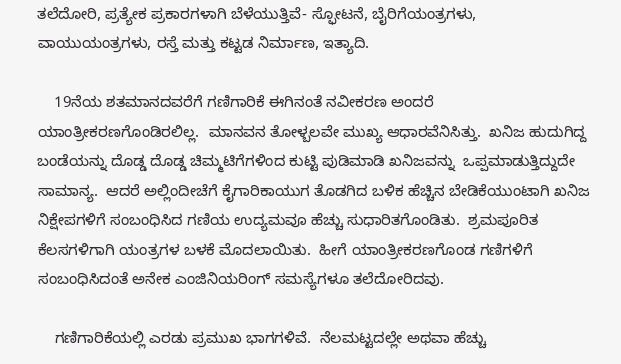ತಲೆದೋರಿ, ಪ್ರತ್ಯೇಕ ಪ್ರಕಾರಗಳಾಗಿ ಬೆಳೆಯುತ್ತಿವೆ- ಸ್ಫೋಟನೆ, ಬೈರಿಗೆಯಂತ್ರಗಳು, ವಾಯುಯಂತ್ರಗಳು, ರಸ್ತೆ ಮತ್ತು ಕಟ್ಟಡ ನಿರ್ಮಾಣ, ಇತ್ಯಾದಿ.

    19ನೆಯ ಶತಮಾನದವರೆಗೆ ಗಣಿಗಾರಿಕೆ ಈಗಿನಂತೆ ನವೀಕರಣ ಅಂದರೆ ಯಾಂತ್ರೀಕರಣಗೊಂಡಿರಲಿಲ್ಲ.  ಮಾನವನ ತೋಳ್ಬಲವೇ ಮುಖ್ಯ ಆಧಾರವೆನಿಸಿತ್ತು.  ಖನಿಜ ಹುದುಗಿದ್ದ ಬಂಡೆಯನ್ನು ದೊಡ್ಡ ದೊಡ್ಡ ಚಿಮ್ಮಟಿಗೆಗಳಿಂದ ಕುಟ್ಟಿ ಪುಡಿಮಾಡಿ ಖನಿಜವನ್ನು  ಒಪ್ಪಮಾಡುತ್ತಿದ್ದುದೇ ಸಾಮಾನ್ಯ.  ಆದರೆ ಅಲ್ಲಿಂದೀಚೆಗೆ ಕೈಗಾರಿಕಾಯುಗ ತೊಡಗಿದ ಬಳಿಕ ಹೆಚ್ಚಿನ ಬೇಡಿಕೆಯುಂಟಾಗಿ ಖನಿಜ ನಿಕ್ಷೇಪಗಳಿಗೆ ಸಂಬಂಧಿಸಿದ ಗಣಿಯ ಉದ್ಯಮವೂ ಹೆಚ್ಚು ಸುಧಾರಿತಗೊಂಡಿತು.  ಶ್ರಮಪೂರಿತ ಕೆಲಸಗಳಿಗಾಗಿ ಯಂತ್ರಗಳ ಬಳಕೆ ಮೊದಲಾಯಿತು.  ಹೀಗೆ ಯಾಂತ್ರೀಕರಣಗೊಂಡ ಗಣಿಗಳಿಗೆ ಸಂಬಂಧಿಸಿದಂತೆ ಅನೇಕ ಎಂಜಿನಿಯರಿಂಗ್ ಸಮಸ್ಯೆಗಳೂ ತಲೆದೋರಿದವು.

    ಗಣಿಗಾರಿಕೆಯಲ್ಲಿ ಎರಡು ಪ್ರಮುಖ ಭಾಗಗಳಿವೆ.  ನೆಲಮಟ್ಟದಲ್ಲೇ ಅಥವಾ ಹೆಚ್ಚು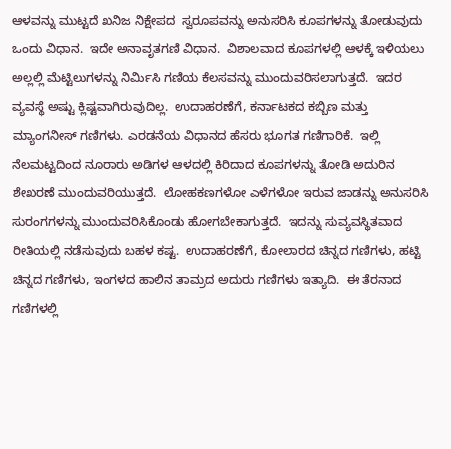ಆಳವನ್ನು ಮುಟ್ಟದೆ ಖನಿಜ ನಿಕ್ಷೇಪದ  ಸ್ವರೂಪವನ್ನು ಅನುಸರಿಸಿ ಕೂಪಗಳನ್ನು ತೋಡುವುದು ಒಂದು ವಿಧಾನ.  ಇದೇ ಅನಾವೃತಗಣಿ ವಿಧಾನ.  ವಿಶಾಲವಾದ ಕೂಪಗಳಲ್ಲಿ ಆಳಕ್ಕೆ ಇಳಿಯಲು ಅಲ್ಲಲ್ಲಿ ಮೆಟ್ಟಿಲುಗಳನ್ನು ನಿರ್ಮಿಸಿ ಗಣಿಯ ಕೆಲಸವನ್ನು ಮುಂದುವರಿಸಲಾಗುತ್ತದೆ.  ಇದರ ವ್ಯವಸ್ಥೆ ಅಷ್ಟು ಕ್ಲಿಷ್ಟವಾಗಿರುವುದಿಲ್ಲ.  ಉದಾಹರಣೆಗೆ, ಕರ್ನಾಟಕದ ಕಬ್ಬಿಣ ಮತ್ತು ಮ್ಯಾಂಗನೀಸ್ ಗಣಿಗಳು. ಎರಡನೆಯ ವಿಧಾನದ ಹೆಸರು ಭೂಗತ ಗಣಿಗಾರಿಕೆ.  ಇಲ್ಲಿ ನೆಲಮಟ್ಟದಿಂದ ನೂರಾರು ಅಡಿಗಳ ಆಳದಲ್ಲಿ ಕಿರಿದಾದ ಕೂಪಗಳನ್ನು ತೋಡಿ ಅದುರಿನ ಶೇಖರಣೆ ಮುಂದುವರಿಯುತ್ತದೆ.  ಲೋಹಕಣಗಳೋ ಎಳೆಗಳೋ ಇರುವ ಜಾಡನ್ನು ಅನುಸರಿಸಿ ಸುರಂಗಗಳನ್ನು ಮುಂದುವರಿಸಿಕೊಂಡು ಹೋಗಬೇಕಾಗುತ್ತದೆ.  ಇದನ್ನು ಸುವ್ಯವಸ್ಥಿತವಾದ ರೀತಿಯಲ್ಲಿ ನಡೆಸುವುದು ಬಹಳ ಕಷ್ಟ.  ಉದಾಹರಣೆಗೆ, ಕೋಲಾರದ ಚಿನ್ನದ ಗಣಿಗಳು, ಹಟ್ಟಿ ಚಿನ್ನದ ಗಣಿಗಳು, ಇಂಗಳದ ಹಾಲಿನ ತಾಮ್ರದ ಅದುರು ಗಣಿಗಳು ಇತ್ಯಾದಿ.  ಈ ತೆರನಾದ ಗಣಿಗಳಲ್ಲಿ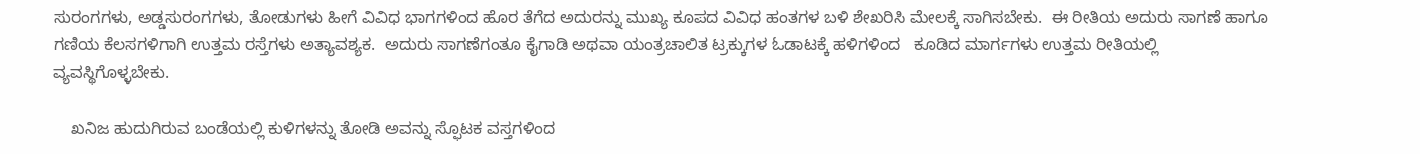ಸುರಂಗಗಳು, ಅಡ್ಡಸುರಂಗಗಳು, ತೋಡುಗಳು ಹೀಗೆ ವಿವಿಧ ಭಾಗಗಳಿಂದ ಹೊರ ತೆಗೆದ ಅದುರನ್ನು ಮುಖ್ಯ ಕೂಪದ ವಿವಿಧ ಹಂತಗಳ ಬಳಿ ಶೇಖರಿಸಿ ಮೇಲಕ್ಕೆ ಸಾಗಿಸಬೇಕು.  ಈ ರೀತಿಯ ಅದುರು ಸಾಗಣೆ ಹಾಗೂ ಗಣಿಯ ಕೆಲಸಗಳಿಗಾಗಿ ಉತ್ತಮ ರಸ್ತೆಗಳು ಅತ್ಯಾವಶ್ಯಕ.  ಅದುರು ಸಾಗಣೆಗಂತೂ ಕೈಗಾಡಿ ಅಥವಾ ಯಂತ್ರಚಾಲಿತ ಟ್ರಕ್ಕುಗಳ ಓಡಾಟಕ್ಕೆ ಹಳಿಗಳಿಂದ   ಕೂಡಿದ ಮಾರ್ಗಗಳು ಉತ್ತಮ ರೀತಿಯಲ್ಲಿ  ವ್ಯವಸ್ಥಿಗೊಳ್ಳಬೇಕು.

    ಖನಿಜ ಹುದುಗಿರುವ ಬಂಡೆಯಲ್ಲಿ ಕುಳಿಗಳನ್ನು ತೋಡಿ ಅವನ್ನು ಸ್ಫೊಟಕ ವಸ್ತಗಳಿಂದ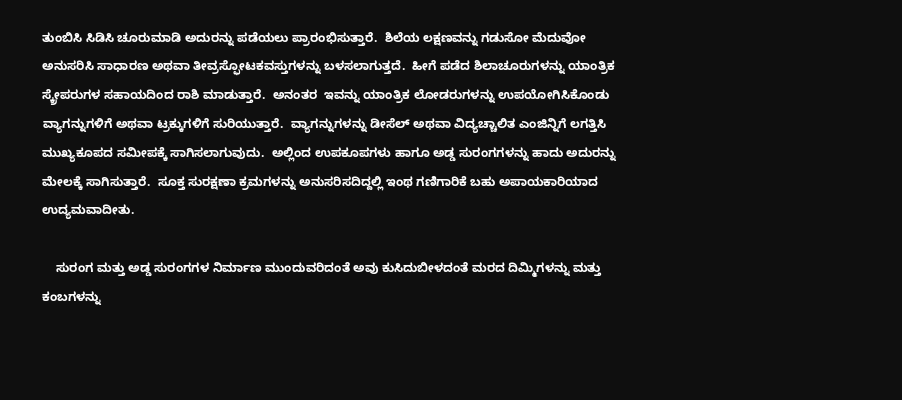ತುಂಬಿಸಿ ಸಿಡಿಸಿ ಚೂರುಮಾಡಿ ಅದುರನ್ನು ಪಡೆಯಲು ಪ್ರಾರಂಭಿಸುತ್ತಾರೆ.  ಶಿಲೆಯ ಲಕ್ಷಣವನ್ನು ಗಡುಸೋ ಮೆದುವೋ ಅನುಸರಿಸಿ ಸಾಧಾರಣ ಅಥವಾ ತೀವ್ರಸ್ಫೋಟಕವಸ್ತುಗಳನ್ನು ಬಳಸಲಾಗುತ್ತದೆ.  ಹೀಗೆ ಪಡೆದ ಶಿಲಾಚೂರುಗಳನ್ನು ಯಾಂತ್ರಿಕ ಸ್ಕ್ರೇಪರುಗಳ ಸಹಾಯದಿಂದ ರಾಶಿ ಮಾಡುತ್ತಾರೆ.  ಅನಂತರ  ಇವನ್ನು ಯಾಂತ್ರಿಕ ಲೋಡರುಗಳನ್ನು ಉಪಯೋಗಿಸಿಕೊಂಡು  ವ್ಯಾಗನ್ನುಗಳಿಗೆ ಅಥವಾ ಟ್ರಕ್ಕುಗಳಿಗೆ ಸುರಿಯುತ್ತಾರೆ.  ವ್ಯಾಗನ್ನುಗಳನ್ನು ಡೀಸೆಲ್ ಅಥವಾ ವಿದ್ಯಚ್ಚಾಲಿತ ಎಂಜಿನ್ನಿಗೆ ಲಗತ್ತಿಸಿ ಮುಖ್ಯಕೂಪದ ಸಮೀಪಕ್ಕೆ ಸಾಗಿಸಲಾಗುವುದು.  ಅಲ್ಲಿಂದ ಉಪಕೂಪಗಳು ಹಾಗೂ ಅಡ್ಡ ಸುರಂಗಗಳನ್ನು ಹಾದು ಅದುರನ್ನು ಮೇಲಕ್ಕೆ ಸಾಗಿಸುತ್ತಾರೆ.  ಸೂಕ್ತ ಸುರಕ್ಷಣಾ ಕ್ರಮಗಳನ್ನು ಅನುಸರಿಸದಿದ್ದಲ್ಲಿ ಇಂಥ ಗಣಿಗಾರಿಕೆ ಬಹು ಅಪಾಯಕಾರಿಯಾದ ಉದ್ಯಮವಾದೀತು.

    ಸುರಂಗ ಮತ್ತು ಅಡ್ಡ ಸುರಂಗಗಳ ನಿರ್ಮಾಣ ಮುಂದುವರಿದಂತೆ ಅವು ಕುಸಿದುಬೀಳದಂತೆ ಮರದ ದಿಮ್ಮಿಗಳನ್ನು ಮತ್ತು ಕಂಬಗಳನ್ನು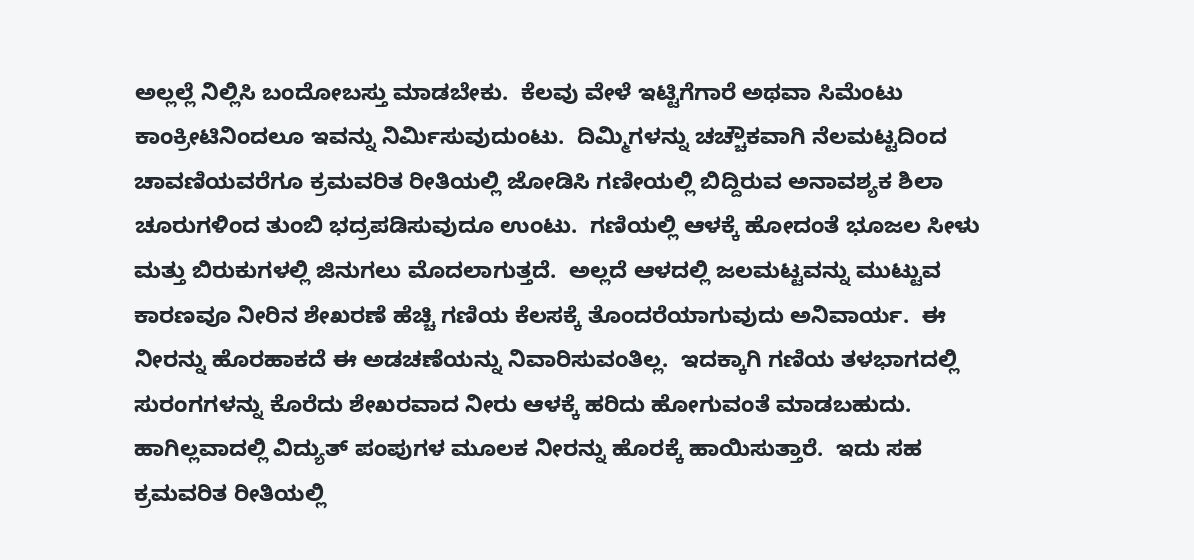ಅಲ್ಲಲ್ಲೆ ನಿಲ್ಲಿಸಿ ಬಂದೋಬಸ್ತು ಮಾಡಬೇಕು.  ಕೆಲವು ವೇಳೆ ಇಟ್ಟಿಗೆಗಾರೆ ಅಥವಾ ಸಿಮೆಂಟು ಕಾಂಕ್ರೀಟಿನಿಂದಲೂ ಇವನ್ನು ನಿರ್ಮಿಸುವುದುಂಟು.  ದಿಮ್ಮಿಗಳನ್ನು ಚಚ್ಚೌಕವಾಗಿ ನೆಲಮಟ್ಟದಿಂದ ಚಾವಣಿಯವರೆಗೂ ಕ್ರಮವರಿತ ರೀತಿಯಲ್ಲಿ ಜೋಡಿಸಿ ಗಣೀಯಲ್ಲಿ ಬಿದ್ದಿರುವ ಅನಾವಶ್ಯಕ ಶಿಲಾ ಚೂರುಗಳಿಂದ ತುಂಬಿ ಭದ್ರಪಡಿಸುವುದೂ ಉಂಟು.  ಗಣಿಯಲ್ಲಿ ಆಳಕ್ಕೆ ಹೋದಂತೆ ಭೂಜಲ ಸೀಳು ಮತ್ತು ಬಿರುಕುಗಳಲ್ಲಿ ಜಿನುಗಲು ಮೊದಲಾಗುತ್ತದೆ.  ಅಲ್ಲದೆ ಆಳದಲ್ಲಿ ಜಲಮಟ್ಟವನ್ನು ಮುಟ್ಟುವ ಕಾರಣವೂ ನೀರಿನ ಶೇಖರಣೆ ಹೆಚ್ಚಿ ಗಣಿಯ ಕೆಲಸಕ್ಕೆ ತೊಂದರೆಯಾಗುವುದು ಅನಿವಾರ್ಯ.  ಈ ನೀರನ್ನು ಹೊರಹಾಕದೆ ಈ ಅಡಚಣೆಯನ್ನು ನಿವಾರಿಸುವಂತಿಲ್ಲ.  ಇದಕ್ಕಾಗಿ ಗಣಿಯ ತಳಭಾಗದಲ್ಲಿ ಸುರಂಗಗಳನ್ನು ಕೊರೆದು ಶೇಖರವಾದ ನೀರು ಆಳಕ್ಕೆ ಹರಿದು ಹೋಗುವಂತೆ ಮಾಡಬಹುದು.  ಹಾಗಿಲ್ಲವಾದಲ್ಲಿ ವಿದ್ಯುತ್ ಪಂಪುಗಳ ಮೂಲಕ ನೀರನ್ನು ಹೊರಕ್ಕೆ ಹಾಯಿಸುತ್ತಾರೆ.  ಇದು ಸಹ ಕ್ರಮವರಿತ ರೀತಿಯಲ್ಲಿ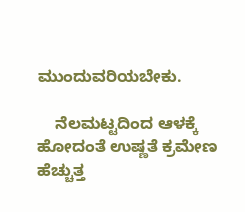ಮುಂದುವರಿಯಬೇಕು.

    ನೆಲಮಟ್ಟದಿಂದ ಆಳಕ್ಕೆ ಹೋದಂತೆ ಉಷ್ಣತೆ ಕ್ರಮೇಣ ಹೆಚ್ಚುತ್ತ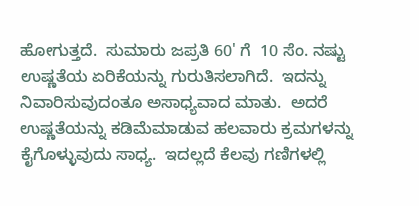ಹೋಗುತ್ತದೆ.  ಸುಮಾರು ಜಪ್ರತಿ 60' ಗೆ  10 ಸೆಂ. ನಷ್ಟು ಉಷ್ಣತೆಯ ಏರಿಕೆಯನ್ನು ಗುರುತಿಸಲಾಗಿದೆ.  ಇದನ್ನು ನಿವಾರಿಸುವುದಂತೂ ಅಸಾಧ್ಯವಾದ ಮಾತು.  ಅದರೆ ಉಷ್ಣತೆಯನ್ನು ಕಡಿಮೆಮಾಡುವ ಹಲವಾರು ಕ್ರಮಗಳನ್ನು ಕೈಗೊಳ್ಳುವುದು ಸಾಧ್ಯ.  ಇದಲ್ಲದೆ ಕೆಲವು ಗಣಿಗಳಲ್ಲಿ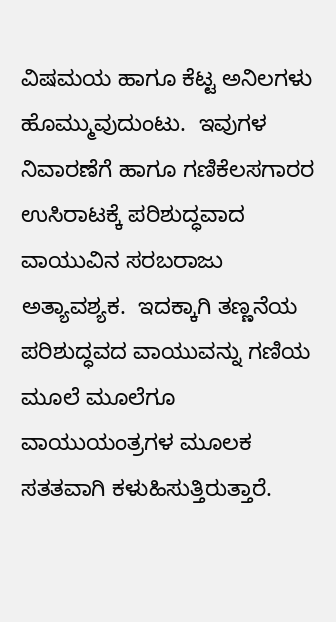ವಿಷಮಯ ಹಾಗೂ ಕೆಟ್ಟ ಅನಿಲಗಳು ಹೊಮ್ಮುವುದುಂಟು.  ಇವುಗಳ ನಿವಾರಣೆಗೆ ಹಾಗೂ ಗಣಿಕೆಲಸಗಾರರ ಉಸಿರಾಟಕ್ಕೆ ಪರಿಶುದ್ಧವಾದ ವಾಯುವಿನ ಸರಬರಾಜು ಅತ್ಯಾವಶ್ಯಕ.  ಇದಕ್ಕಾಗಿ ತಣ್ಣನೆಯ ಪರಿಶುದ್ಧವದ ವಾಯುವನ್ನು ಗಣಿಯ ಮೂಲೆ ಮೂಲೆಗೂ ವಾಯುಯಂತ್ರಗಳ ಮೂಲಕ ಸತತವಾಗಿ ಕಳುಹಿಸುತ್ತಿರುತ್ತಾರೆ.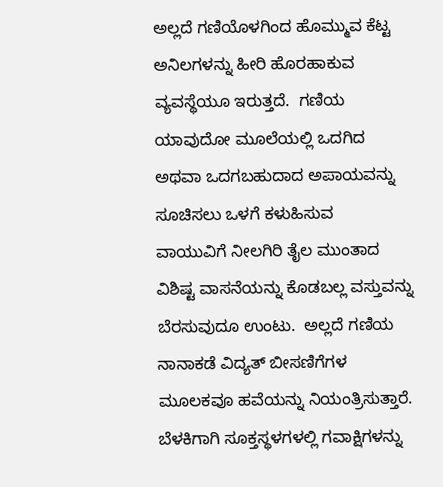ಅಲ್ಲದೆ ಗಣಿಯೊಳಗಿಂದ ಹೊಮ್ಮುವ ಕೆಟ್ಟ ಅನಿಲಗಳನ್ನು ಹೀರಿ ಹೊರಹಾಕುವ ವ್ಯವಸ್ಥೆಯೂ ಇರುತ್ತದೆ.  ಗಣಿಯ ಯಾವುದೋ ಮೂಲೆಯಲ್ಲಿ ಒದಗಿದ ಅಥವಾ ಒದಗಬಹುದಾದ ಅಪಾಯವನ್ನು ಸೂಚಿಸಲು ಒಳಗೆ ಕಳುಹಿಸುವ  ವಾಯುವಿಗೆ ನೀಲಗಿರಿ ತೈಲ ಮುಂತಾದ ವಿಶಿಷ್ಟ ವಾಸನೆಯನ್ನು ಕೊಡಬಲ್ಲ ವಸ್ತುವನ್ನು ಬೆರಸುವುದೂ ಉಂಟು.  ಅಲ್ಲದೆ ಗಣಿಯ ನಾನಾಕಡೆ ವಿದ್ಯತ್ ಬೀಸಣಿಗೆಗಳ ಮೂಲಕವೂ ಹವೆಯನ್ನು ನಿಯಂತ್ರಿಸುತ್ತಾರೆ.  ಬೆಳಕಿಗಾಗಿ ಸೂಕ್ತಸ್ಥಳಗಳಲ್ಲಿ ಗವಾಕ್ಷಿಗಳನ್ನು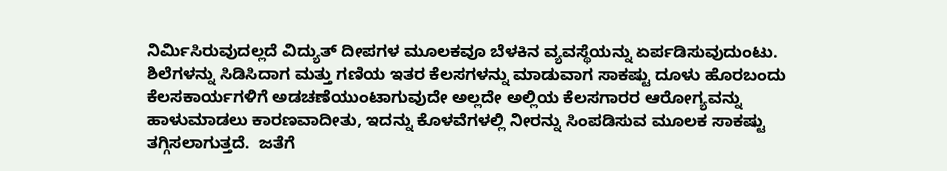ನಿರ್ಮಿಸಿರುವುದಲ್ಲದೆ ವಿದ್ಯುತ್ ದೀಪಗಳ ಮೂಲಕವೂ ಬೆಳಕಿನ ವ್ಯವಸ್ಥೆಯನ್ನು ಏರ್ಪಡಿಸುವುದುಂಟು.  ಶಿಲೆಗಳನ್ನು ಸಿಡಿಸಿದಾಗ ಮತ್ತು ಗಣಿಯ ಇತರ ಕೆಲಸಗಳನ್ನು ಮಾಡುವಾಗ ಸಾಕಷ್ಟು ದೂಳು ಹೊರಬಂದು ಕೆಲಸಕಾರ್ಯಗಳಿಗೆ ಅಡಚಣೆಯುಂಟಾಗುವುದೇ ಅಲ್ಲದೇ ಅಲ್ಲಿಯ ಕೆಲಸಗಾರರ ಆರೋಗ್ಯವನ್ನು ಹಾಳುಮಾಡಲು ಕಾರಣವಾದೀತು, ಇದನ್ನು ಕೊಳವೆಗಳಲ್ಲಿ ನೀರನ್ನು ಸಿಂಪಡಿಸುವ ಮೂಲಕ ಸಾಕಷ್ಟು ತಗ್ಗಿಸಲಾಗುತ್ತದೆ.  ಜತೆಗೆ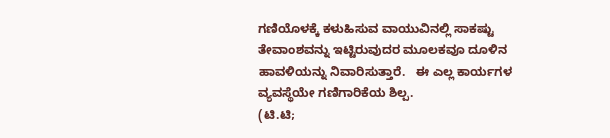ಗಣಿಯೊಳಕ್ಕೆ ಕಳುಹಿಸುವ ವಾಯುವಿನಲ್ಲಿ ಸಾಕಷ್ಟು ತೇವಾಂಶವನ್ನು ಇಟ್ಟಿರುವುದರ ಮೂಲಕವೂ ದೂಳಿನ ಹಾವಳಿಯನ್ನು ನಿವಾರಿಸುತ್ತಾರೆ.   ಈ ಎಲ್ಲ ಕಾರ್ಯಗಳ ವ್ಯವಸ್ಥೆಯೇ ಗಣಿಗಾರಿಕೆಯ ಶಿಲ್ಪ.
(ಟಿ.ಟಿ;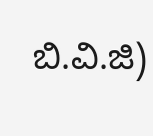ಬಿ.ವಿ.ಜಿ)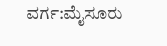ವರ್ಗ:ಮೈಸೂರು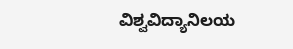ವಿಶ್ವವಿದ್ಯಾನಿಲಯ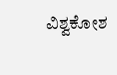ವಿಶ್ವಕೋಶ